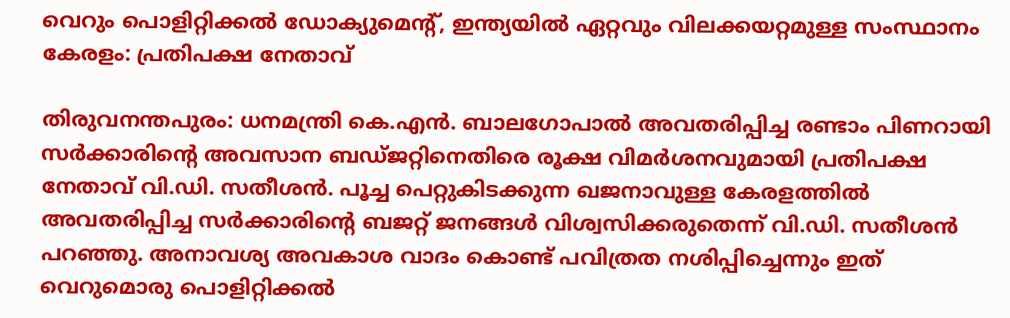വെറും പൊളിറ്റിക്കൽ ഡോക്യുമെന്‍റ്, ഇന്ത്യയില്‍ ഏറ്റവും വിലക്കയറ്റമുള്ള സംസ്ഥാനം കേരളം: പ്രതിപക്ഷ നേതാവ്

തിരുവനന്തപുരം: ധനമന്ത്രി കെ.എൻ. ബാലഗോപാൽ അവതരിപ്പിച്ച രണ്ടാം പിണറായി സർക്കാരിന്‍റെ അവസാന ബഡ്ജറ്റിനെതിരെ രൂക്ഷ വിമർശനവുമായി പ്രതിപക്ഷ നേതാവ് വി.ഡി. സതീശൻ. പൂച്ച പെറ്റുകിടക്കുന്ന ഖജനാവുള്ള കേരളത്തിൽ അവതരിപ്പിച്ച സർക്കാരിന്‍റെ ബജറ്റ് ജനങ്ങൾ വിശ്വസിക്കരുതെന്ന് വി.ഡി. സതീശൻ പറഞ്ഞു. അനാവശ്യ അവകാശ വാദം കൊണ്ട് പവിത്രത നശിപ്പിച്ചെന്നും ഇത് വെറുമൊരു പൊളിറ്റിക്കൽ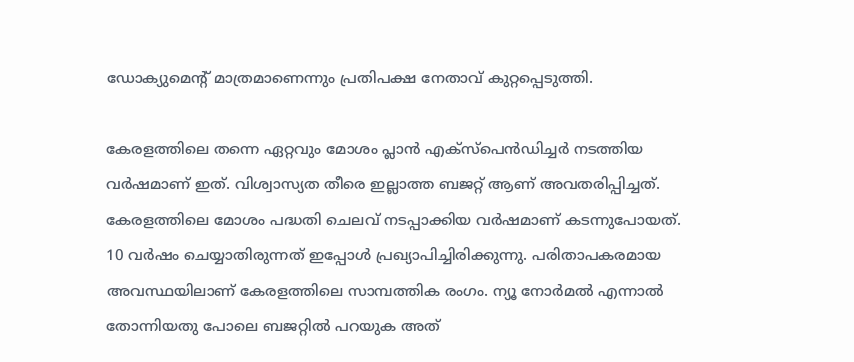ഡോക്യുമെന്‍റ് മാത്രമാണെന്നും പ്രതിപക്ഷ നേതാവ് കുറ്റപ്പെടുത്തി.

കേരളത്തിലെ തന്നെ ഏറ്റവും മോശം പ്ലാന്‍ എക്‌സ്‌പെന്‍ഡിച്ചര്‍ നടത്തിയ വര്‍ഷമാണ് ഇത്. വിശ്വാസ്യത തീരെ ഇല്ലാത്ത ബജറ്റ് ആണ് അവതരിപ്പിച്ചത്. കേരളത്തിലെ മോശം പദ്ധതി ചെലവ് നടപ്പാക്കിയ വർഷമാണ് കടന്നുപോയത്. 10 വര്‍ഷം ചെയ്യാതിരുന്നത് ഇപ്പോള്‍ പ്രഖ്യാപിച്ചിരിക്കുന്നു. പരിതാപകരമായ അവസ്ഥയിലാണ് കേരളത്തിലെ സാമ്പത്തിക രംഗം. ന്യൂ നോര്‍മല്‍ എന്നാല്‍ തോന്നിയതു പോലെ ബജറ്റില്‍ പറയുക അത്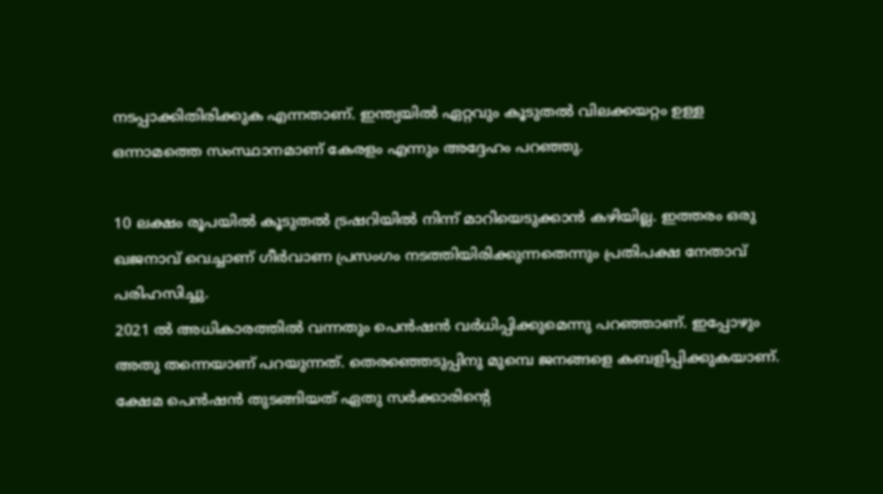നടപ്പാക്കിതിരിക്കുക എന്നതാണ്. ഇന്ത്യയില്‍ ഏറ്റവും കൂടുതല്‍ വിലക്കയറ്റം ഉള്ള ഒന്നാമത്തെ സംസ്ഥാനമാണ് കേരളം എന്നും അദ്ദേഹം പറഞ്ഞു.

10 ലക്ഷം രൂപയിൽ കൂടുതൽ ട്രഷറിയിൽ നിന്ന് മാറിയെടുക്കാൻ കഴിയില്ല. ഇത്തരം ഒരു ഖജനാവ് വെച്ചാണ് ഗീർവാണ പ്രസംഗം നടത്തിയിരിക്കുന്നതെന്നും പ്രതിപക്ഷ നേതാവ് പരിഹസിച്ചു.
2021 ല്‍ അധികാരത്തില്‍ വന്നതും പെന്‍ഷന്‍ വര്‍ധിപ്പിക്കുമെന്നു പറഞ്ഞാണ്. ഇപ്പോഴും അതു തന്നെയാണ് പറയുന്നത്. തെരഞ്ഞെടുപ്പിനു മുമ്പെ ജനങ്ങളെ കബളിപ്പിക്കുകയാണ്. ക്ഷേമ പെന്‍ഷന്‍ തുടങ്ങിയത് ഏതു സര്‍ക്കാരിന്‍റെ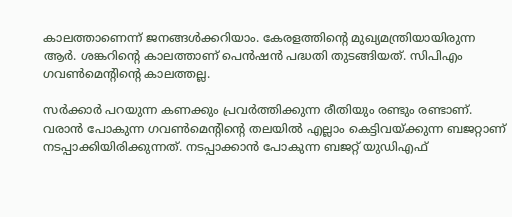കാലത്താണെന്ന് ജനങ്ങള്‍ക്കറിയാം. കേരളത്തിന്‍റെ മുഖ്യമന്ത്രിയായിരുന്ന ആര്‍. ശങ്കറിന്‍റെ കാലത്താണ് പെന്‍ഷന്‍ പദ്ധതി തുടങ്ങിയത്. സിപിഎം ഗവണ്‍മെന്‍റിന്‍റെ കാലത്തല്ല.

സര്‍ക്കാര്‍ പറയുന്ന കണക്കും പ്രവര്‍ത്തിക്കുന്ന രീതിയും രണ്ടും രണ്ടാണ്. വരാന്‍ പോകുന്ന ഗവണ്‍മെന്‍റിന്‍റെ തലയില്‍ എല്ലാം കെട്ടിവയ്ക്കുന്ന ബജറ്റാണ് നടപ്പാക്കിയിരിക്കുന്നത്. നടപ്പാക്കാന്‍ പോകുന്ന ബജറ്റ് യുഡിഎഫ്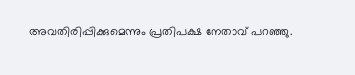അവതിരിപ്പിക്കുമെന്നും പ്രതിപക്ഷ നേതാവ് പറഞ്ഞു.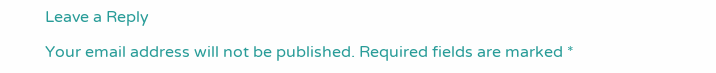Leave a Reply

Your email address will not be published. Required fields are marked *